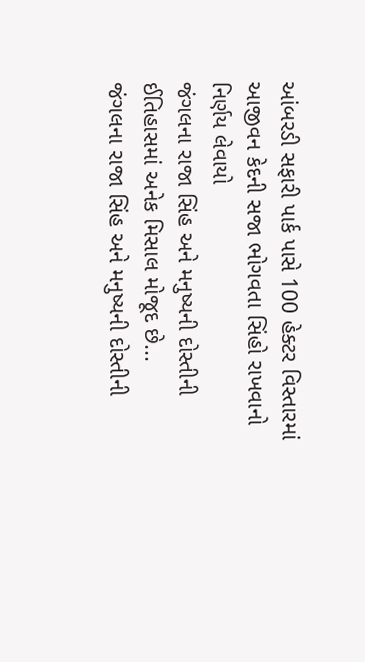આંબરડી સફારી પાર્ક પાસે 100 હેક્ટર વિસ્તારમાં આજીવન કેદની સજા ભોગવતા સિંહો રાખવાનો નિર્ણય લેવાયો
જંગલના રાજા સિંહ અને મનુષ્યની દોસ્તીની ઈતિહાસમાં અનેક મિસાલ મોજૂદ છે...
જંગલના રાજા સિંહ અને મનુષ્યની દોસ્તીની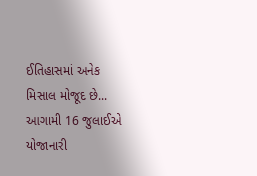ઈતિહાસમાં અનેક મિસાલ મોજૂદ છે...
આગામી 16 જુલાઈએ યોજાનારી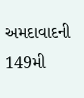અમદાવાદની 149મી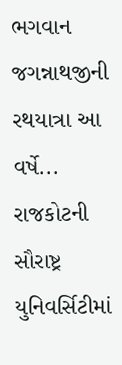ભગવાન જગન્નાથજીની રથયાત્રા આ વર્ષે...
રાજકોટની સૌરાષ્ટ્ર યુનિવર્સિટીમાં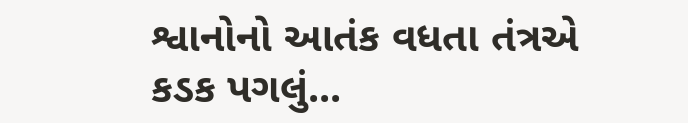શ્વાનોનો આતંક વધતા તંત્રએ કડક પગલું...